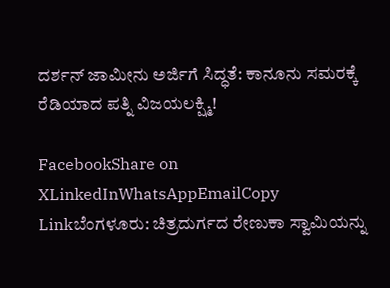ದರ್ಶನ್ ಜಾಮೀನು ಅರ್ಜಿಗೆ ಸಿದ್ಧತೆ: ಕಾನೂನು ಸಮರಕ್ಕೆ ರೆಡಿಯಾದ ಪತ್ನಿ ವಿಜಯಲಕ್ಷ್ಮಿ!

FacebookShare on XLinkedInWhatsAppEmailCopy Linkಬೆಂಗಳೂರು: ಚಿತ್ರದುರ್ಗದ ರೇಣುಕಾ ಸ್ವಾಮಿಯನ್ನು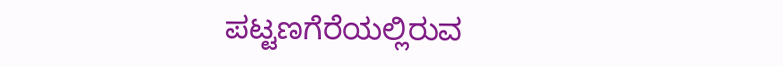ಪಟ್ಟಣಗೆರೆಯಲ್ಲಿರುವ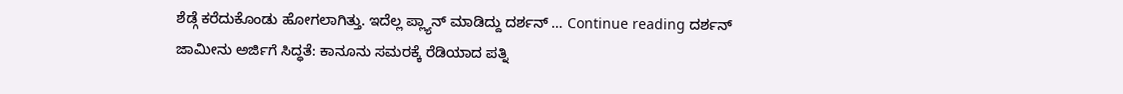ಶೆಡ್ಗೆ ಕರೆದುಕೊಂಡು ಹೋಗಲಾಗಿತ್ತು. ಇದೆಲ್ಲ ಪ್ಲ್ಯಾನ್ ಮಾಡಿದ್ದು ದರ್ಶನ್ … Continue reading ದರ್ಶನ್ ಜಾಮೀನು ಅರ್ಜಿಗೆ ಸಿದ್ಧತೆ: ಕಾನೂನು ಸಮರಕ್ಕೆ ರೆಡಿಯಾದ ಪತ್ನಿ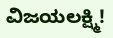ವಿಜಯಲಕ್ಷ್ಮಿ!